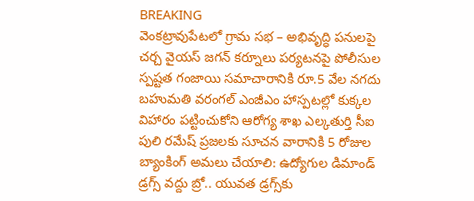BREAKING
వెంకట్రావుపేటలో గ్రామ సభ – అభివృద్ధి పనులపై చర్చ వైయస్ జగన్ కర్నూలు పర్యటనపై పోలీసుల స్పష్టత గంజాయి సమాచారానికి రూ.5 వేల నగదు బహుమతి వరంగల్ ఎంజీఎం హాస్పటల్లో కుక్కల విహారం పట్టించుకోని ఆరోగ్య శాఖ ఎల్కతుర్తి సీఐ పులి రమేష్ ప్రజలకు సూచన వారానికి 5 రోజుల బ్యాంకింగ్ అమలు చేయాలి: ఉద్యోగుల డిమాండ్ డ్రగ్స్ వద్దు బ్రో.. యువత డ్రగ్స్‌కు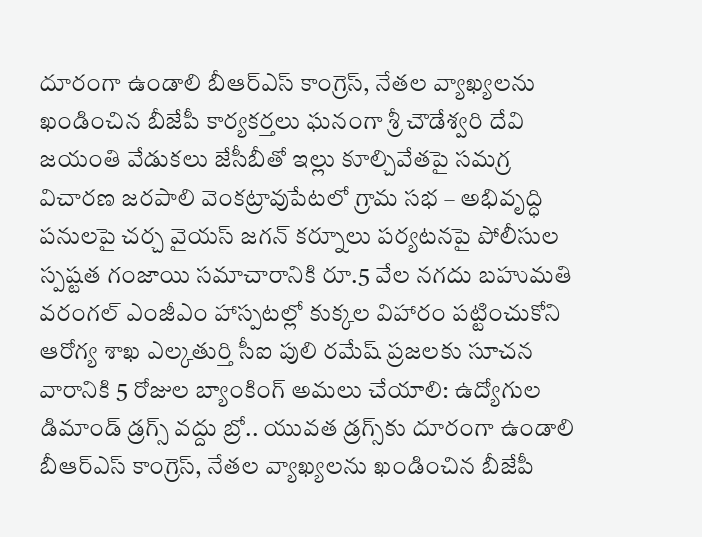దూరంగా ఉండాలి బీఆర్ఎస్ కాంగ్రెస్, నేతల వ్యాఖ్యలను ఖండించిన బీజేపీ కార్యకర్తలు ఘనంగా శ్రీ చౌడేశ్వరి దేవి జయంతి వేడుకలు జేసీబీతో ఇల్లు కూల్చివేతపై సమగ్ర విచారణ జరపాలి వెంకట్రావుపేటలో గ్రామ సభ – అభివృద్ధి పనులపై చర్చ వైయస్ జగన్ కర్నూలు పర్యటనపై పోలీసుల స్పష్టత గంజాయి సమాచారానికి రూ.5 వేల నగదు బహుమతి వరంగల్ ఎంజీఎం హాస్పటల్లో కుక్కల విహారం పట్టించుకోని ఆరోగ్య శాఖ ఎల్కతుర్తి సీఐ పులి రమేష్ ప్రజలకు సూచన వారానికి 5 రోజుల బ్యాంకింగ్ అమలు చేయాలి: ఉద్యోగుల డిమాండ్ డ్రగ్స్ వద్దు బ్రో.. యువత డ్రగ్స్‌కు దూరంగా ఉండాలి బీఆర్ఎస్ కాంగ్రెస్, నేతల వ్యాఖ్యలను ఖండించిన బీజేపీ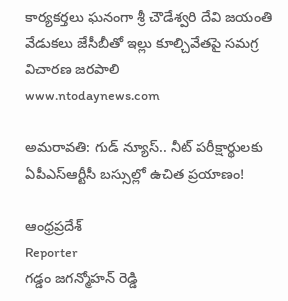కార్యకర్తలు ఘనంగా శ్రీ చౌడేశ్వరి దేవి జయంతి వేడుకలు జేసీబీతో ఇల్లు కూల్చివేతపై సమగ్ర విచారణ జరపాలి
www.ntodaynews.com

అమరావతి: గుడ్ న్యూస్.. నీట్ పరీక్షార్థులకు ఏపీఎస్‌ఆర్టీసీ బస్సుల్లో ఉచిత ప్రయాణం!

ఆంధ్రప్రదేశ్
Reporter
గడ్డం జగన్మోహన్ రెడ్డి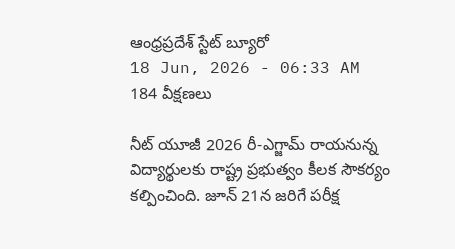ఆంధ్రప్రదేశ్ స్టేట్ బ్యూరో
18 Jun, 2026 - 06:33 AM
184 వీక్షణలు

నీట్ యూజీ 2026 రీ-ఎగ్జామ్ రాయనున్న విద్యార్థులకు రాష్ట్ర ప్రభుత్వం కీలక సౌకర్యం కల్పించింది. జూన్ 21న జరిగే పరీక్ష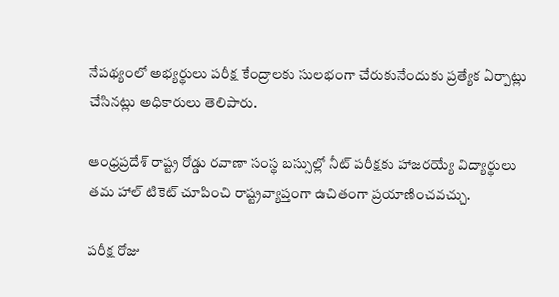నేపథ్యంలో అభ్యర్థులు పరీక్ష కేంద్రాలకు సులభంగా చేరుకునేందుకు ప్రత్యేక ఏర్పాట్లు చేసినట్లు అధికారులు తెలిపారు.

ఆంధ్రప్రదేశ్ రాష్ట్ర రోడ్డు రవాణా సంస్థ బస్సుల్లో నీట్ పరీక్షకు హాజరయ్యే విద్యార్థులు తమ హాల్ టికెట్ చూపించి రాష్ట్రవ్యాప్తంగా ఉచితంగా ప్రయాణించవచ్చు.

పరీక్ష రోజు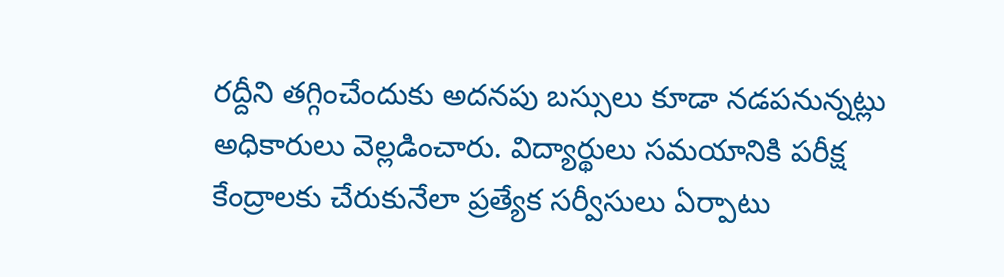రద్దీని తగ్గించేందుకు అదనపు బస్సులు కూడా నడపనున్నట్లు అధికారులు వెల్లడించారు. విద్యార్థులు సమయానికి పరీక్ష కేంద్రాలకు చేరుకునేలా ప్రత్యేక సర్వీసులు ఏర్పాటు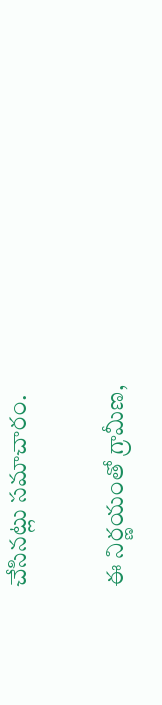చేసినట్లు సమాచారం.

ఈ నిర్ణయంతో గ్రామీణ,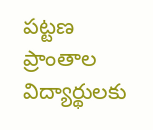పట్టణ ప్రాంతాల విద్యార్థులకు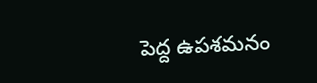పెద్ద ఉపశమనం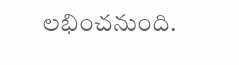లభించనుంది.